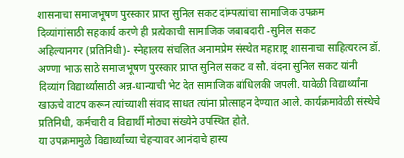शासनाचा समाजभूषण पुरस्कार प्राप्त सुनिल सकट दांम्पत्यांचा सामाजिक उपक्रम
दिव्यांगांसाठी सहकार्य करणे ही प्रत्येकाची सामाजिक जबाबदारी -सुनिल सकट
अहिल्यानगर (प्रतिनिधी)- स्नेहालय संचलित अनामप्रेम संस्थेत महाराष्ट्र शासनाचा साहित्यरत्न डॉ. अण्णा भाऊ साठे समाजभूषण पुरस्कार प्राप्त सुनिल सकट व सौ. वंदना सुनिल सकट यांनी दिव्यांग विद्यार्थ्यांसाठी अन्न-धान्याची भेट देत सामाजिक बांधिलकी जपली. यावेळी विद्यार्थ्यांना खाऊचे वाटप करून त्यांच्याशी संवाद साधत त्यांना प्रोत्साहन देण्यात आले. कार्यक्रमावेळी संस्थेचे प्रतिनिधी, कर्मचारी व विद्यार्थी मोठ्या संख्येने उपस्थित होते.
या उपक्रमामुळे विद्यार्थ्यांच्या चेहऱ्यावर आनंदाचे हास्य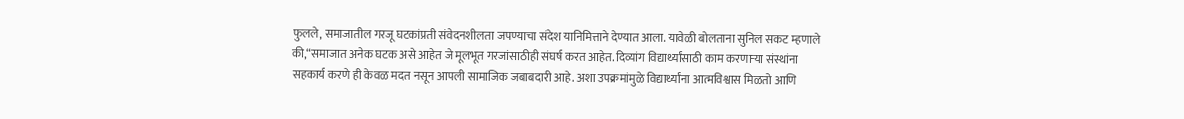फुलले, समाजातील गरजू घटकांप्रती संवेदनशीलता जपण्याचा संदेश यानिमित्ताने देण्यात आला. यावेळी बोलताना सुनिल सकट म्हणाले की,“समाजात अनेक घटक असे आहेत जे मूलभूत गरजांसाठीही संघर्ष करत आहेत. दिव्यांग विद्यार्थ्यांसाठी काम करणाऱ्या संस्थांना सहकार्य करणे ही केवळ मदत नसून आपली सामाजिक जबाबदारी आहे. अशा उपक्रमांमुळे विद्यार्थ्यांना आत्मविश्वास मिळतो आणि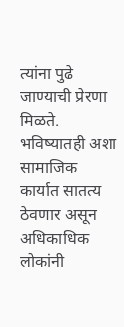त्यांना पुढे जाण्याची प्रेरणा मिळते. भविष्यातही अशा सामाजिक कार्यात सातत्य ठेवणार असून अधिकाधिक लोकांनी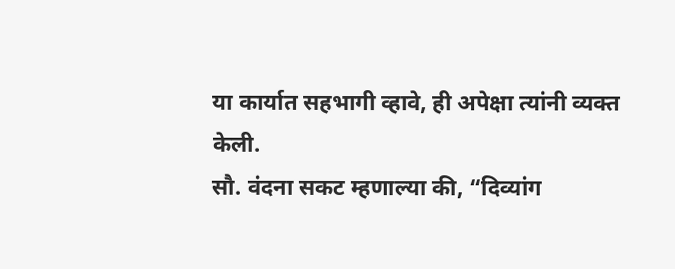या कार्यात सहभागी व्हावे, ही अपेक्षा त्यांनी व्यक्त केली.
सौ. वंदना सकट म्हणाल्या की, “दिव्यांग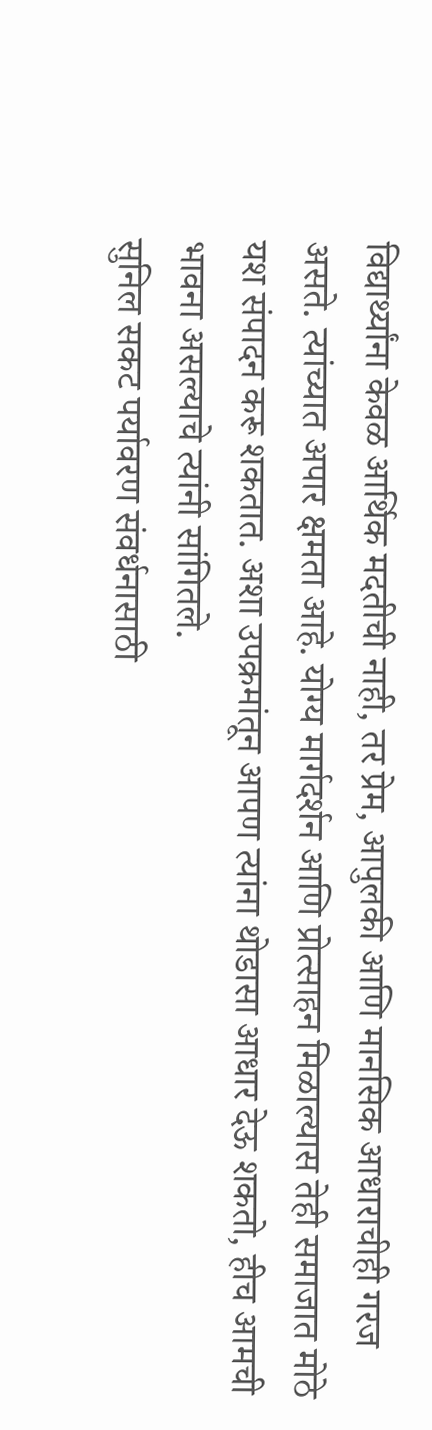विद्यार्थ्यांना केवळ आर्थिक मदतीची नाही, तर प्रेम, आपुलकी आणि मानसिक आधाराचीही गरज असते. त्यांच्यात अपार क्षमता आहे. योग्य मार्गदर्शन आणि प्रोत्साहन मिळाल्यास तेही समाजात मोठे यश संपादन करू शकतात. अशा उपक्रमांतून आपण त्यांना थोडासा आधार देऊ शकतो, हीच आमची भावना असल्याचे त्यांनी सांगितले.
सुनिल सकट पर्यावरण संवर्धनासाठी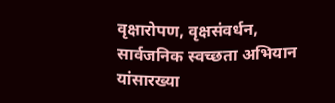वृक्षारोपण, वृक्षसंवर्धन, सार्वजनिक स्वच्छता अभियान यांसारख्या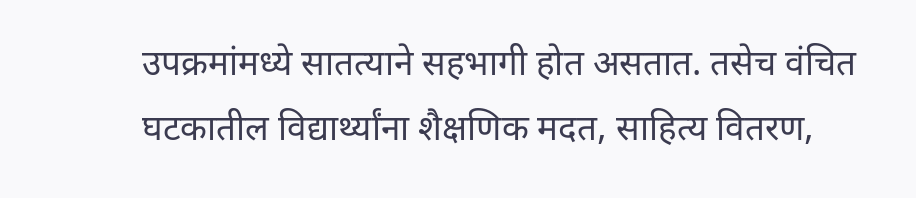उपक्रमांमध्ये सातत्याने सहभागी होत असतात. तसेच वंचित घटकातील विद्यार्थ्यांना शैक्षणिक मदत, साहित्य वितरण,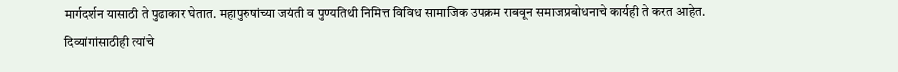मार्गदर्शन यासाठी ते पुढाकार घेतात. महापुरुषांच्या जयंती व पुण्यतिथी निमित्त विविध सामाजिक उपक्रम राबवून समाजप्रबोधनाचे कार्यही ते करत आहेत. दिव्यांगांसाठीही त्यांचे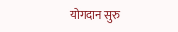योगदान सुरु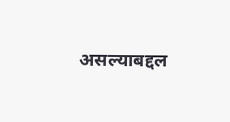असल्याबद्दल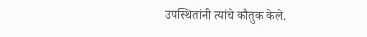उपस्थितांनी त्यांचे कौतुक केले.